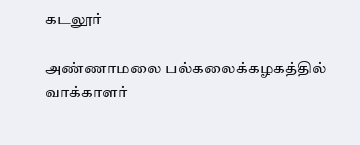கடலூர்

அண்ணாமலை பல்கலைக்கழகத்தில் வாக்காளர்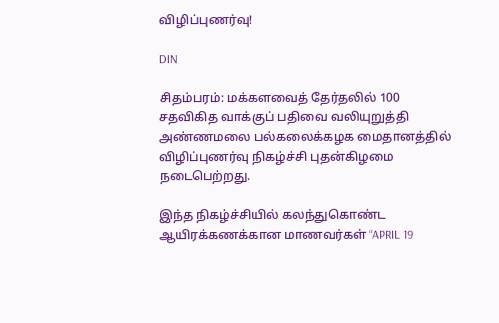விழிப்புணர்வு!

DIN

சிதம்பரம்: மக்களவைத் தேர்தலில் 100 சதவிகித வாக்குப் பதிவை வலியுறுத்தி அண்ணமலை பல்கலைக்கழக மைதானத்தில் விழிப்புணர்வு நிகழ்ச்சி புதன்கிழமை நடைபெற்றது.

இந்த நிகழ்ச்சியில் கலந்துகொண்ட ஆயிரக்கணக்கான மாணவர்கள் “APRIL 19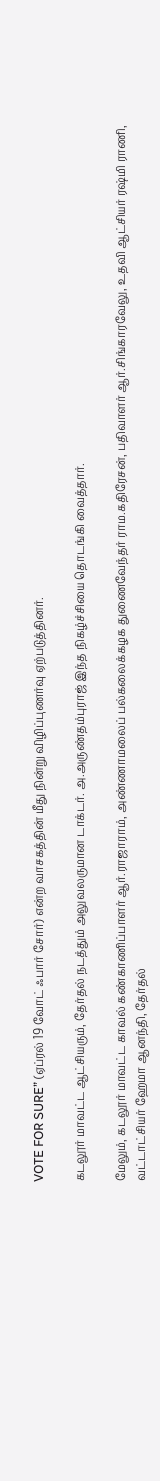VOTE FOR SURE” (ஏப்ரல் 19 வோட் ஃபார் சோர்) என்ற வாசகத்தின் மீது நின்று விழிப்புணர்வு ஏற்படுத்தினர்.

கடலூர் மாவட்ட ஆட்சியரும், தேர்தல் நடத்தும் அலுவலருமான டாக்டர். அ.அருண்தம்புராஜ் இந்த நிகழ்ச்சியை தொடங்கி வைத்தார்.

மேலும், கடலூர் மாவட்ட காவல் கண்காணிப்பாளர் ஆர்.ராஜாராம், அண்ணாமலைப் பல்கலைக்கழக துணைவேந்தர் ராம.கதிரேசன், பதிவாளர் ஆர்.சிங்காரவேலு, உதவி ஆட்சியர் ரஷ்மி ராணி, வட்டாட்சியர் ஹேமா ஆனந்தி, தேர்தல்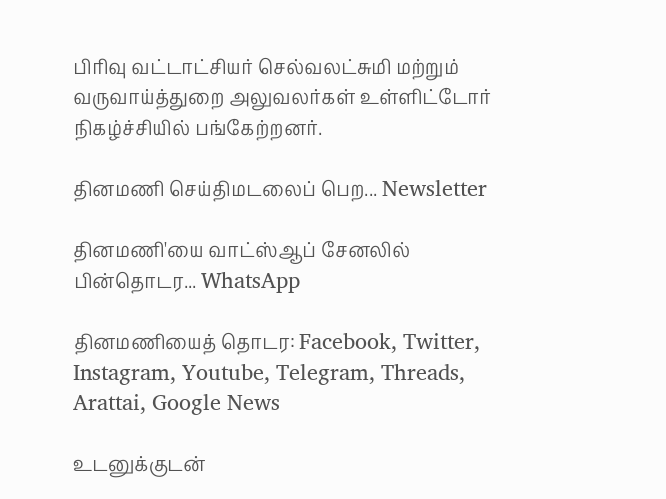பிரிவு வட்டாட்சியர் செல்வலட்சுமி மற்றும் வருவாய்த்துறை அலுவலர்கள் உள்ளிட்டோர் நிகழ்ச்சியில் பங்கேற்றனர்.

தினமணி செய்திமடலைப் பெற... Newsletter

தினமணி'யை வாட்ஸ்ஆப் சேனலில் பின்தொடர... WhatsApp

தினமணியைத் தொடர: Facebook, Twitter, Instagram, Youtube, Telegram, Threads, Arattai, Google News

உடனுக்குடன்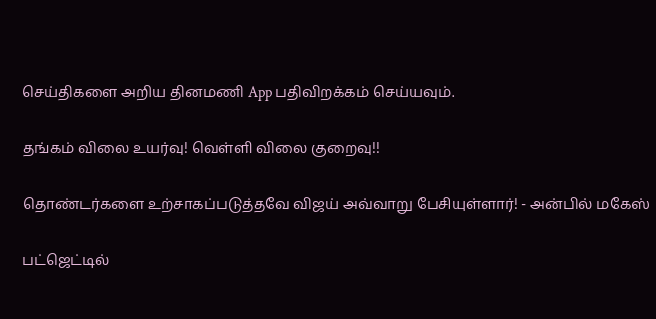செய்திகளை அறிய தினமணி App பதிவிறக்கம் செய்யவும்.

தங்கம் விலை உயர்வு! வெள்ளி விலை குறைவு!!

தொண்டர்களை உற்சாகப்படுத்தவே விஜய் அவ்வாறு பேசியுள்ளார்! - அன்பில் மகேஸ்

பட்ஜெட்டில்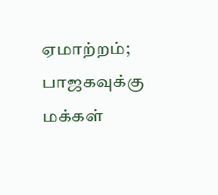ஏமாற்றம்; பாஜகவுக்கு மக்கள்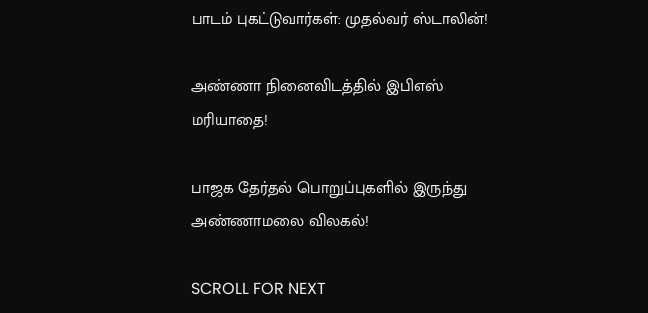பாடம் புகட்டுவார்கள்: முதல்வர் ஸ்டாலின்!

அண்ணா நினைவிடத்தில் இபிஎஸ் மரியாதை!

பாஜக தேர்தல் பொறுப்புகளில் இருந்து அண்ணாமலை விலகல்!

SCROLL FOR NEXT